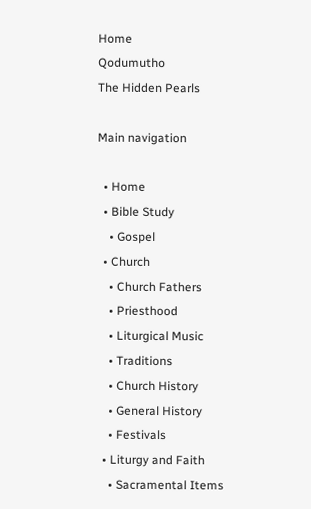Home
Qodumutho
The Hidden Pearls

Main navigation

  • Home
  • Bible Study
    • Gospel
  • Church
    • Church Fathers
    • Priesthood
    • Liturgical Music
    • Traditions
    • Church History
    • General History
    • Festivals
  • Liturgy and Faith
    • Sacramental Items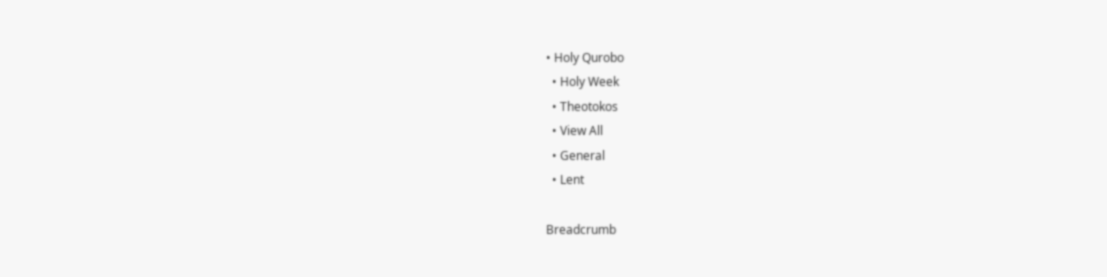• Holy Qurobo
  • Holy Week
  • Theotokos
  • View All
  • General
  • Lent

Breadcrumb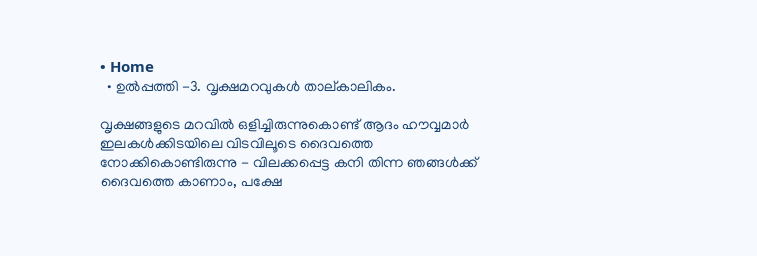• Home
  • ഉൽപ്പത്തി -3. വൃക്ഷമറവുകൾ താല്കാലികം.

വൃക്ഷങ്ങളുടെ മറവിൽ ഒളിച്ചിരുന്നുകൊണ്ട് ആദം ഹൗവ്വമാർ ഇലകൾക്കിടയിലെ വിടവിലൂടെ ദൈവത്തെ നോക്കികൊണ്ടിരുന്നു - വിലക്കപ്പെട്ട കനി തിന്ന ഞങ്ങൾക്ക് ദൈവത്തെ കാണാം, പക്ഷേ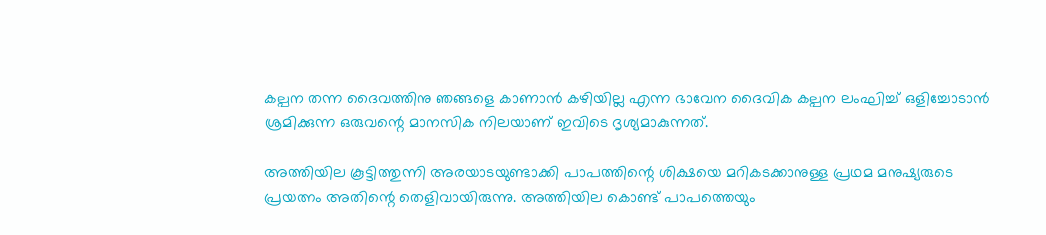കല്പന തന്ന ദൈവത്തിനു ഞങ്ങളെ കാണാൻ കഴിയില്ല എന്ന ഭാവേന ദൈവിക കല്പന ലംഘിച്ച് ഒളിച്ചോടാൻ ശ്രമിക്കുന്ന ഒരുവന്റെ മാനസിക നിലയാണ് ഇവിടെ ദൃശ്യമാകുന്നത്.

അത്തിയില കൂട്ടിത്തുന്നി അരയാടയുണ്ടാക്കി പാപത്തിന്റെ ശിക്ഷയെ മറികടക്കാനുള്ള പ്രഥമ മനുഷ്യരുടെ പ്രയത്നം അതിന്റെ തെളിവായിരുന്നു. അത്തിയില കൊണ്ട് പാപത്തെയും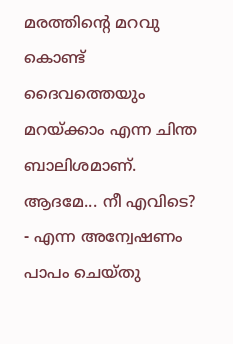മരത്തിന്റെ മറവു കൊണ്ട് ദൈവത്തെയും മറയ്ക്കാം എന്ന ചിന്ത ബാലിശമാണ്. ആദമേ... നീ എവിടെ? - എന്ന അന്വേഷണം പാപം ചെയ്തു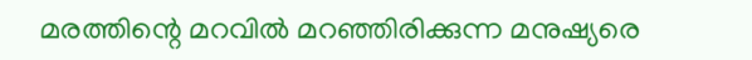മരത്തിന്റെ മറവിൽ മറഞ്ഞിരിക്കുന്ന മനുഷ്യരെ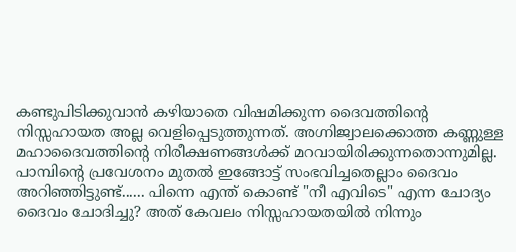കണ്ടുപിടിക്കുവാൻ കഴിയാതെ വിഷമിക്കുന്ന ദൈവത്തിന്റെ നിസ്സഹായത അല്ല വെളിപ്പെടുത്തുന്നത്. അഗ്നിജ്വാലക്കൊത്ത കണ്ണുള്ള മഹാദൈവത്തിന്റെ നിരീക്ഷണങ്ങൾക്ക് മറവായിരിക്കുന്നതൊന്നുമില്ല. പാമ്പിന്റെ പ്രവേശനം മുതൽ ഇങ്ങോട്ട് സംഭവിച്ചതെല്ലാം ദൈവം അറിഞ്ഞിട്ടുണ്ട്...... പിന്നെ എന്ത് കൊണ്ട് "നീ എവിടെ" എന്ന ചോദ്യം ദൈവം ചോദിച്ചു? അത് കേവലം നിസ്സഹായതയിൽ നിന്നും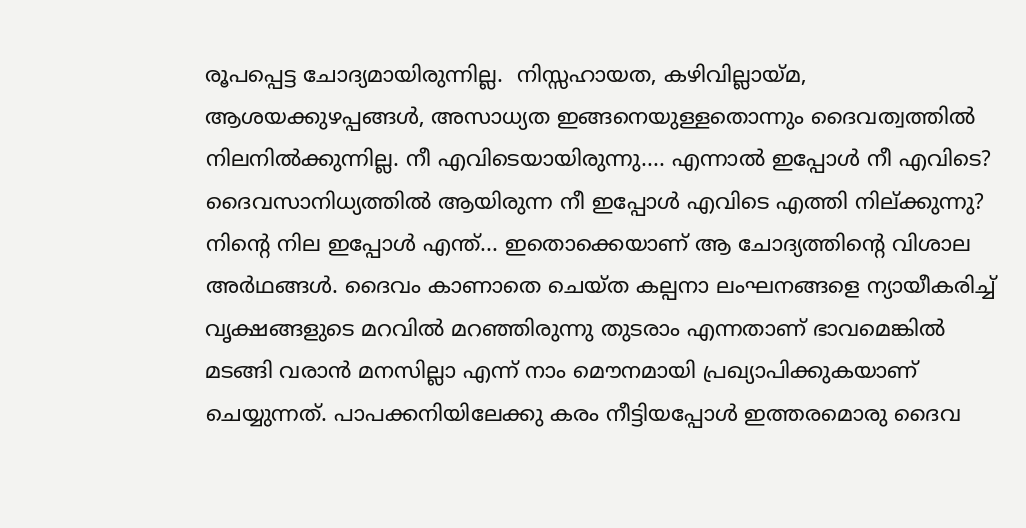രൂപപ്പെട്ട ചോദ്യമായിരുന്നില്ല.  നിസ്സഹായത, കഴിവില്ലായ്മ, ആശയക്കുഴപ്പങ്ങൾ, അസാധ്യത ഇങ്ങനെയുള്ളതൊന്നും ദൈവത്വത്തിൽ നിലനിൽക്കുന്നില്ല. നീ എവിടെയായിരുന്നു.... എന്നാൽ ഇപ്പോൾ നീ എവിടെ? ദൈവസാനിധ്യത്തിൽ ആയിരുന്ന നീ ഇപ്പോൾ എവിടെ എത്തി നില്ക്കുന്നു? നിന്റെ നില ഇപ്പോൾ എന്ത്... ഇതൊക്കെയാണ് ആ ചോദ്യത്തിന്റെ വിശാല അർഥങ്ങൾ. ദൈവം കാണാതെ ചെയ്ത കല്പനാ ലംഘനങ്ങളെ ന്യായീകരിച്ച് വൃക്ഷങ്ങളുടെ മറവിൽ മറഞ്ഞിരുന്നു തുടരാം എന്നതാണ് ഭാവമെങ്കിൽ മടങ്ങി വരാൻ മനസില്ലാ എന്ന് നാം മൌനമായി പ്രഖ്യാപിക്കുകയാണ് ചെയ്യുന്നത്. പാപക്കനിയിലേക്കു കരം നീട്ടിയപ്പോൾ ഇത്തരമൊരു ദൈവ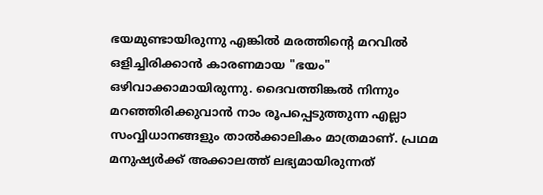ഭയമുണ്ടായിരുന്നു എങ്കിൽ മരത്തിന്റെ മറവിൽ ഒളിച്ചിരിക്കാൻ കാരണമായ "ഭയം" ഒഴിവാക്കാമായിരുന്നു. ദൈവത്തിങ്കൽ നിന്നും മറഞ്ഞിരിക്കുവാൻ നാം രൂപപ്പെടുത്തുന്ന എല്ലാ സംവ്വിധാനങ്ങളും താൽക്കാലികം മാത്രമാണ്. പ്രഥമ മനുഷ്യർക്ക്‌ അക്കാലത്ത് ലഭ്യമായിരുന്നത്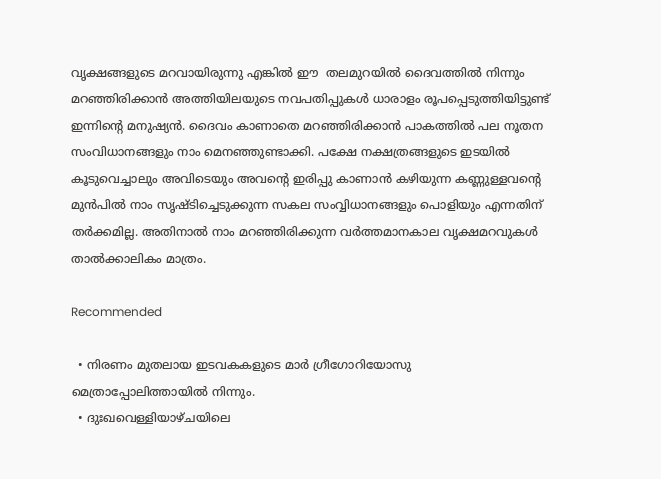വൃക്ഷങ്ങളുടെ മറവായിരുന്നു എങ്കിൽ ഈ  തലമുറയിൽ ദൈവത്തിൽ നിന്നും മറഞ്ഞിരിക്കാൻ അത്തിയിലയുടെ നവപതിപ്പുകൾ ധാരാളം രൂപപ്പെടുത്തിയിട്ടുണ്ട് ഇന്നിന്റെ മനുഷ്യൻ. ദൈവം കാണാതെ മറഞ്ഞിരിക്കാൻ പാകത്തിൽ പല നൂതന സംവിധാനങ്ങളും നാം മെനഞ്ഞുണ്ടാക്കി. പക്ഷേ നക്ഷത്രങ്ങളുടെ ഇടയിൽ കൂടുവെച്ചാലും അവിടെയും അവന്റെ ഇരിപ്പു കാണാൻ കഴിയുന്ന കണ്ണുള്ളവന്റെ മുൻപിൽ നാം സൃഷ്ടിച്ചെടുക്കുന്ന സകല സംവ്വിധാനങ്ങളും പൊളിയും എന്നതിന് തർക്കമില്ല. അതിനാൽ നാം മറഞ്ഞിരിക്കുന്ന വർത്തമാനകാല വൃക്ഷമറവുകൾ താൽക്കാലികം മാത്രം.

Recommended

  • നിരണം മുതലായ ഇടവകകളുടെ മാർ ഗ്രീഗോറിയോസു മെത്രാപ്പോലിത്തായിൽ നിന്നും.
  • ദുഃഖവെള്ളിയാഴ്ചയിലെ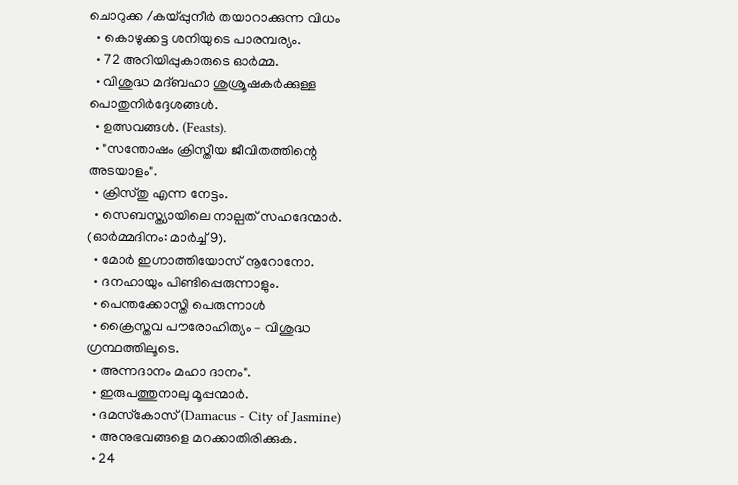ചൊറുക്ക /കയ്പ്പുനീർ തയാറാക്കുന്ന വിധം
  • കൊഴുക്കട്ട ശനിയുടെ പാരമ്പര്യം.
  • 72 അറിയിപ്പുകാരുടെ ഓർമ്മ.
  • വിശുദ്ധ മദ്ബഹാ ശുശ്രൂഷകർക്കുള്ള പൊതുനിർദ്ദേശങ്ങൾ.
  • ഉത്സവങ്ങൾ. (Feasts).
  • "സന്തോഷം ക്രിസ്തീയ ജീവിതത്തിന്റെ അടയാളം".
  • ക്രിസ്തു എന്ന നേട്ടം.
  • സെബസ്ത്യായിലെ നാല്പത് സഹദേന്മാർ. (ഓർമ്മദിനം: മാർച്ച്‌ 9).
  • മോർ ഇഗ്നാത്തിയോസ് നൂറോനോ.
  • ദനഹായും പിണ്ടിപ്പെരുന്നാളും.
  • പെന്തക്കോസ്തി പെരുന്നാൾ
  • ക്രൈസ്തവ പൗരോഹിത്യം – വിശുദ്ധ ഗ്രന്ഥത്തിലൂടെ.
  • അന്നദാനം മഹാ ദാനം".
  • ഇരുപത്തുനാലു മൂപ്പന്മാർ.
  • ദമസ്‌കോസ്‌ (Damacus - City of Jasmine)
  • അനുഭവങ്ങളെ മറക്കാതിരിക്കുക.
  • 24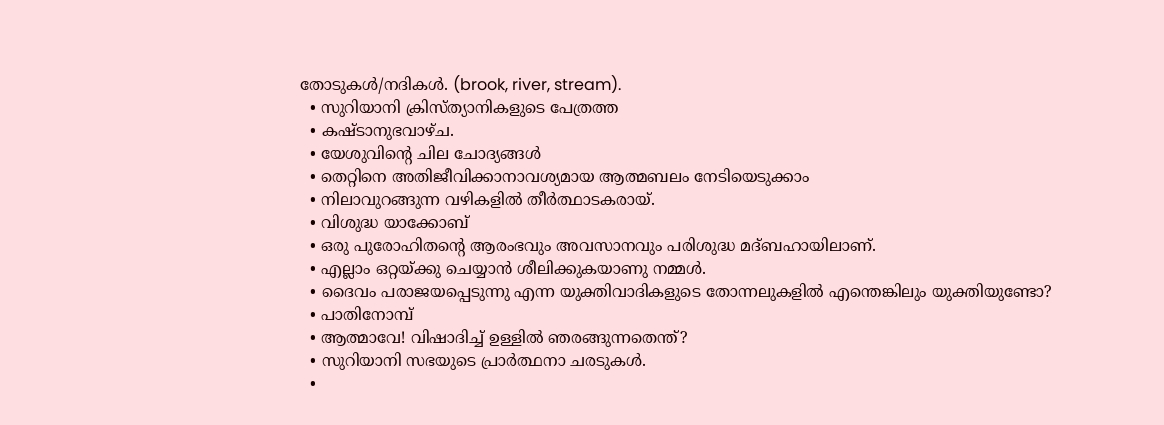തോടുകൾ/നദികൾ. (brook, river, stream).
  • സുറിയാനി ക്രിസ്ത്യാനികളുടെ പേത്രത്ത
  • കഷ്ടാനുഭവാഴ്ച.
  • യേശുവിന്റെ ചില ചോദ്യങ്ങൾ
  • തെറ്റിനെ അതിജീവിക്കാനാവശ്യമായ ആത്മബലം നേടിയെടുക്കാം
  • നിലാവുറങ്ങുന്ന വഴികളില്‍ തീര്‍ത്ഥാടകരായ്.
  • വിശുദ്ധ യാക്കോബ്
  • ഒരു പുരോഹിതന്‍റെ ആരംഭവും അവസാനവും പരിശുദ്ധ മദ്ബഹായിലാണ്.
  • എല്ലാം ഒറ്റയ്ക്കു ചെയ്യാൻ ശീലിക്കുകയാണു നമ്മൾ.
  • ദൈവം പരാജയപ്പെടുന്നു എന്ന യുക്തിവാദികളുടെ തോന്നലുകളിൽ എന്തെങ്കിലും യുക്തിയുണ്ടോ?
  • പാതിനോമ്പ്‌
  • ആത്മാവേ! വിഷാദിച്ച് ഉള്ളിൽ ഞരങ്ങുന്നതെന്ത്?
  • സുറിയാനി സഭയുടെ പ്രാർത്ഥനാ ചരടുകൾ.
  •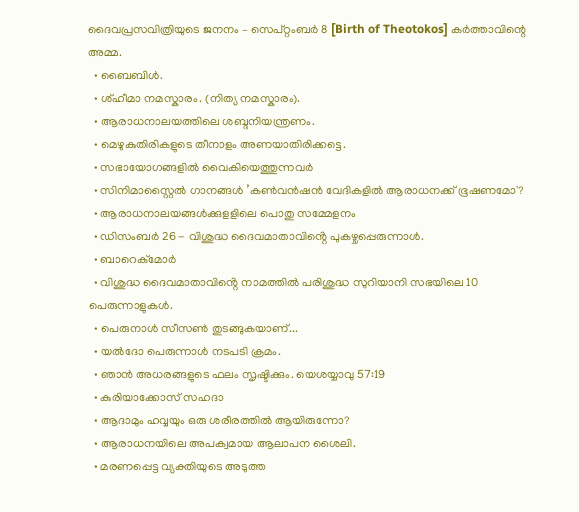ദൈവപ്രസവിത്രിയുടെ ജനനം – സെപ്റ്റംബർ 8 [Birth of Theotokos] കർത്താവിന്റെ അമ്മ.
  • ബൈബിൾ.
  • ശ്ഹീമാ നമസ്കാരം. (നിത്യ നമസ്കാരം).
  • ആരാധനാലയത്തിലെ ശബ്ദനിയന്ത്രണം.
  • മെഴുകുതിരികളുടെ തീനാളം അണയാതിരിക്കട്ടെ.
  • സഭായോഗങ്ങളിൽ വൈകിയെത്തുന്നവർ
  • സിനിമാസ്റ്റൈൽ ഗാനങ്ങൾ ’കൺവൻഷൻ വേദികളിൽ ആരാധനക്ക്‌ ഭൂഷണമോ'?
  • ആരാധനാലയങ്ങള്‍ക്കുളളിലെ പൊതു സമ്മേളനം
  • ഡിസംബർ 26 - വിശുദ്ധ ദൈവമാതാവിൻ്റെ പുകഴ്ചപ്പെരുന്നാൾ.
  • ബാറെക്മോര്‍
  • വിശുദ്ധ ദൈവമാതാവിൻ്റെ നാമത്തിൽ പരിശുദ്ധ സുറിയാനി സഭയിലെ 10 പെരുന്നാളുകൾ.
  • പെരുനാൾ സീസൺ തുടങ്ങുകയാണ്...
  • യൽദോ പെരുന്നാൾ നടപടി ക്രമം.
  • ഞാൻ അധരങ്ങളുടെ ഫലം സൃഷ്ടിക്കും. യെശയ്യാവു 57:19
  • കുരിയാക്കോസ് സഹദാ
  • ആദാമും ഹവ്വയും ഒരു ശരീരത്തിൽ ആയിരുന്നോ?
  • ആരാധനയിലെ അപക്വമായ ആലാപന ശൈലി.
  • മരണപ്പെട്ട വ്യക്തിയുടെ അടുത്ത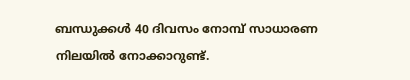ബന്ധുക്കള്‍ 40 ദിവസം നോമ്പ് സാധാരണ നിലയില്‍ നോക്കാറുണ്ട്.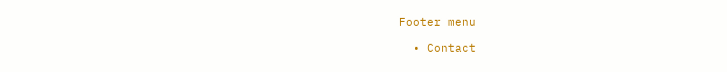Footer menu

  • Contact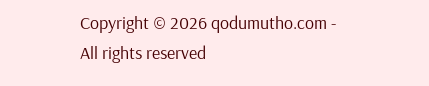Copyright © 2026 qodumutho.com - All rights reserved